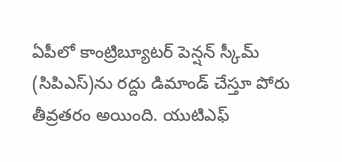ఏపీలో కాంట్రిబ్యూటర్ పెన్షన్ స్కీమ్ (సిపిఎస్)ను రద్దు డిమాండ్ చేస్తూ పోరు తీవ్రతరం అయింది. యుటిఎఫ్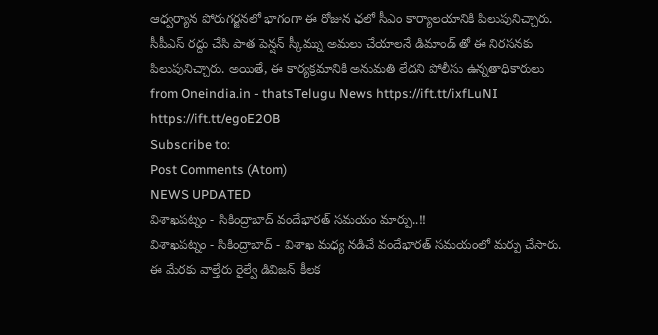ఆధ్వర్యాన పోరుగర్జనలో భాగంగా ఈ రోజున ఛలో సీఎం కార్యాలయానికి పిలుపునిచ్చారు. సీపీఎస్ రద్దు చేసి పాత పెన్షన్ స్కీమ్ను అమలు చేయాలనే డిమాండ్ తో ఈ నిరసనకు పిలుపునిచ్చారు. అయితే, ఈ కార్యక్రమానికి అనుమతి లేదని పోలీసు ఉన్నతాధికారులు
from Oneindia.in - thatsTelugu News https://ift.tt/ixfLuNI
https://ift.tt/egoE2OB
Subscribe to:
Post Comments (Atom)
NEWS UPDATED
విశాఖపట్నం - సికింద్రాబాద్ వందేభారత్ సమయం మార్పు..!!
విశాఖపట్నం - సికింద్రాబాద్ - విశాఖ మధ్య నడిచే వందేభారత్ సమయంలో మర్పు చేసారు. ఈ మేరకు వాల్తేరు రైల్వే డివిజన్ కీలక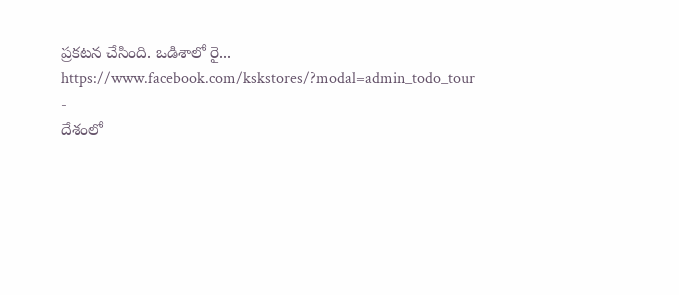ప్రకటన చేసింది. ఒడిశాలో రై...
https://www.facebook.com/kskstores/?modal=admin_todo_tour
-
దేశంలో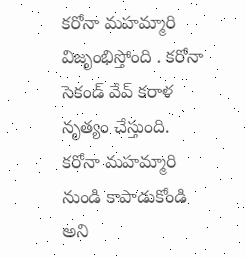కరోనా మహమ్మారి విజృంభిస్తోంది . కరోనా సెకండ్ వేవ్ కరాళ నృత్యం చేస్తుంది. కరోనా మహమ్మారి నుండి కాపాడుకోండి అని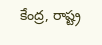కేంద్ర, రాష్ట్ర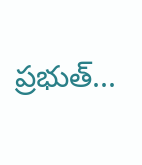ప్రభుత్...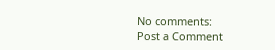No comments:
Post a Comment